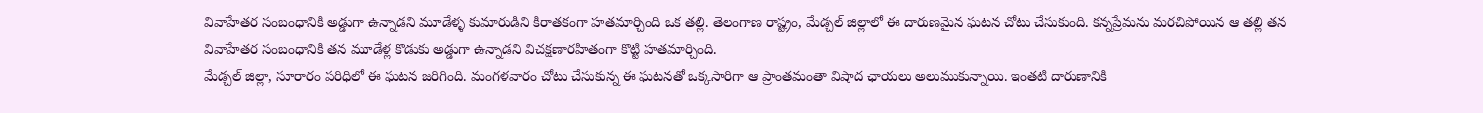వివాహేతర సంబంధానికి అడ్డుగా ఉన్నాడని మూడేళ్ళ కుమారుడిని కిరాతకంగా హతమార్చింది ఒక తల్లి. తెలంగాణ రాష్ట్రం, మేడ్చల్ జిల్లాలో ఈ దారుణమైన ఘటన చోటు చేసుకుంది. కన్నప్రేమను మరచిపోయిన ఆ తల్లి తన వివాహేతర సంబంధానికి తన మూడేళ్ల కొడుకు అడ్డుగా ఉన్నాడని విచక్షణారహితంగా కొట్టి హతమార్చింది.
మేడ్చల్ జిల్లా, సూరారం పరిధిలో ఈ ఘటన జరిగింది. మంగళవారం చోటు చేసుకున్న ఈ ఘటనతో ఒక్కసారిగా ఆ ప్రాంతమంతా విషాద ఛాయలు అలుముకున్నాయి. ఇంతటి దారుణానికి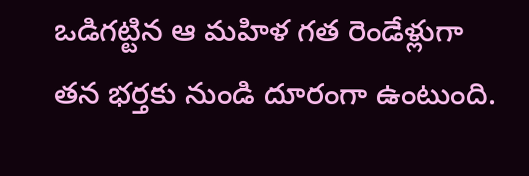ఒడిగట్టిన ఆ మహిళ గత రెండేళ్లుగా తన భర్తకు నుండి దూరంగా ఉంటుంది.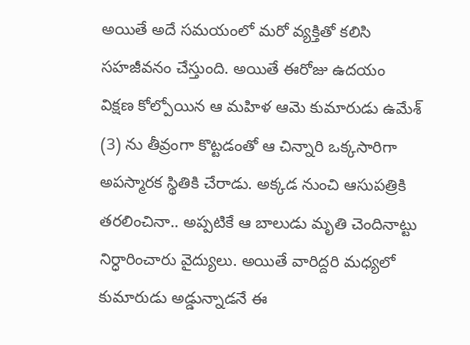అయితే అదే సమయంలో మరో వ్యక్తితో కలిసి సహజీవనం చేస్తుంది. అయితే ఈరోజు ఉదయం విక్షణ కోల్పోయిన ఆ మహిళ ఆమె కుమారుడు ఉమేశ్ (3) ను తీవ్రంగా కొట్టడంతో ఆ చిన్నారి ఒక్కసారిగా అపస్మారక స్థితికి చేరాడు. అక్కడ నుంచి ఆసుపత్రికి తరలించినా.. అప్పటికే ఆ బాలుడు మృతి చెందినాట్టు నిర్ధారించారు వైద్యులు. అయితే వారిద్దరి మధ్యలో కుమారుడు అడ్డున్నాడనే ఈ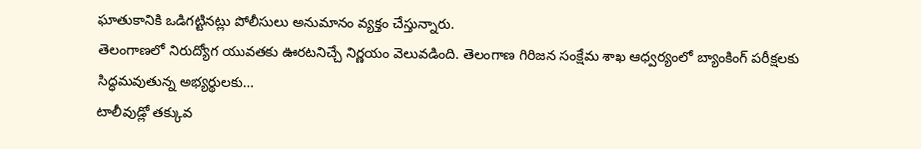ఘాతుకానికి ఒడిగట్టినట్లు పోలీసులు అనుమానం వ్యక్తం చేస్తున్నారు.
తెలంగాణలో నిరుద్యోగ యువతకు ఊరటనిచ్చే నిర్ణయం వెలువడింది. తెలంగాణ గిరిజన సంక్షేమ శాఖ ఆధ్వర్యంలో బ్యాంకింగ్ పరీక్షలకు సిద్ధమవుతున్న అభ్యర్థులకు…
టాలీవుడ్లో తక్కువ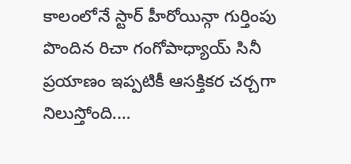కాలంలోనే స్టార్ హీరోయిన్గా గుర్తింపు పొందిన రిచా గంగోపాధ్యాయ్ సినీ ప్రయాణం ఇప్పటికీ ఆసక్తికర చర్చగా నిలుస్తోంది.…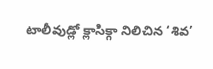టాలీవుడ్లో క్లాసిక్గా నిలిచిన ‘శివ’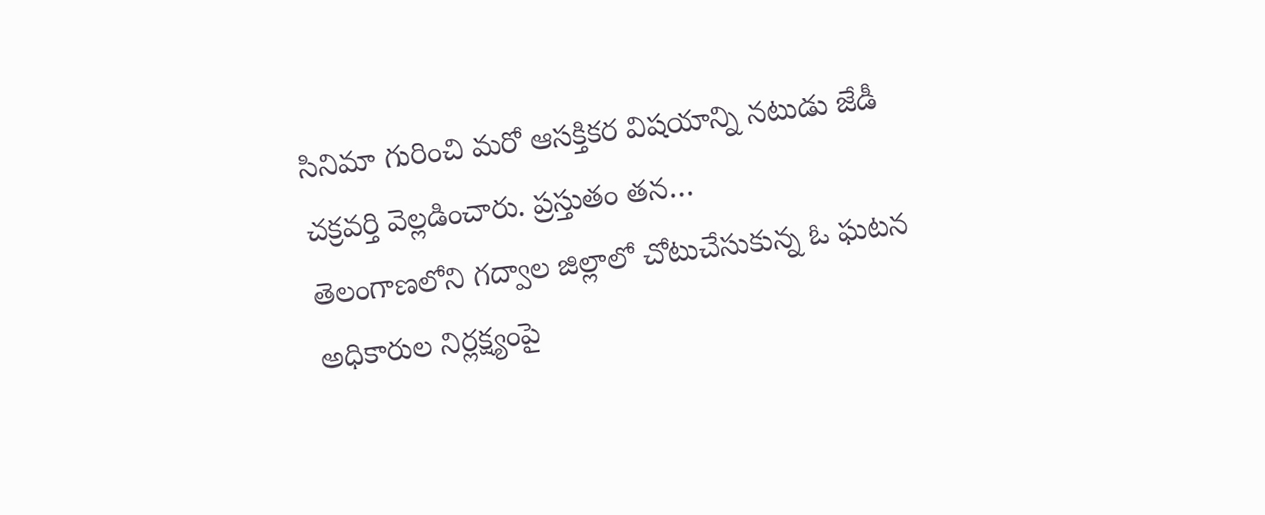సినిమా గురించి మరో ఆసక్తికర విషయాన్ని నటుడు జేడీ చక్రవర్తి వెల్లడించారు. ప్రస్తుతం తన…
తెలంగాణలోని గద్వాల జిల్లాలో చోటుచేసుకున్న ఓ ఘటన అధికారుల నిర్లక్ష్యంపై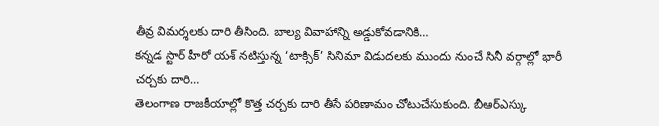తీవ్ర విమర్శలకు దారి తీసింది. బాల్య వివాహాన్ని అడ్డుకోవడానికి…
కన్నడ స్టార్ హీరో యశ్ నటిస్తున్న ‘టాక్సిక్’ సినిమా విడుదలకు ముందు నుంచే సినీ వర్గాల్లో భారీ చర్చకు దారి…
తెలంగాణ రాజకీయాల్లో కొత్త చర్చకు దారి తీసే పరిణామం చోటుచేసుకుంది. బీఆర్ఎస్కు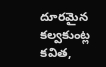దూరమైన కల్వకుంట్ల కవిత,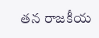తన రాజకీయ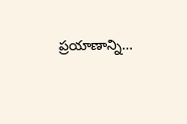ప్రయాణాన్ని…